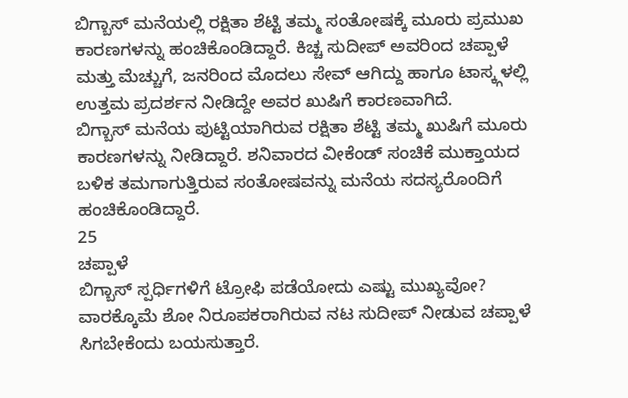ಬಿಗ್ಬಾಸ್ ಮನೆಯಲ್ಲಿ ರಕ್ಷಿತಾ ಶೆಟ್ಟಿ ತಮ್ಮ ಸಂತೋಷಕ್ಕೆ ಮೂರು ಪ್ರಮುಖ ಕಾರಣಗಳನ್ನು ಹಂಚಿಕೊಂಡಿದ್ದಾರೆ. ಕಿಚ್ಚ ಸುದೀಪ್ ಅವರಿಂದ ಚಪ್ಪಾಳೆ ಮತ್ತು ಮೆಚ್ಚುಗೆ, ಜನರಿಂದ ಮೊದಲು ಸೇವ್ ಆಗಿದ್ದು ಹಾಗೂ ಟಾಸ್ಕ್ಗಳಲ್ಲಿ ಉತ್ತಮ ಪ್ರದರ್ಶನ ನೀಡಿದ್ದೇ ಅವರ ಖುಷಿಗೆ ಕಾರಣವಾಗಿದೆ.
ಬಿಗ್ಬಾಸ್ ಮನೆಯ ಪುಟ್ಟಿಯಾಗಿರುವ ರಕ್ಷಿತಾ ಶೆಟ್ಟಿ ತಮ್ಮ ಖುಷಿಗೆ ಮೂರು ಕಾರಣಗಳನ್ನು ನೀಡಿದ್ದಾರೆ. ಶನಿವಾರದ ವೀಕೆಂಡ್ ಸಂಚಿಕೆ ಮುಕ್ತಾಯದ ಬಳಿಕ ತಮಗಾಗುತ್ತಿರುವ ಸಂತೋಷವನ್ನು ಮನೆಯ ಸದಸ್ಯರೊಂದಿಗೆ ಹಂಚಿಕೊಂಡಿದ್ದಾರೆ.
25
ಚಪ್ಪಾಳೆ
ಬಿಗ್ಬಾಸ್ ಸ್ಪರ್ಧಿಗಳಿಗೆ ಟ್ರೋಫಿ ಪಡೆಯೋದು ಎಷ್ಟು ಮುಖ್ಯವೋ? ವಾರಕ್ಕೊಮೆ ಶೋ ನಿರೂಪಕರಾಗಿರುವ ನಟ ಸುದೀಪ್ ನೀಡುವ ಚಪ್ಪಾಳೆ ಸಿಗಬೇಕೆಂದು ಬಯಸುತ್ತಾರೆ.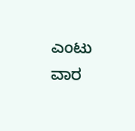ಎಂಟು ವಾರ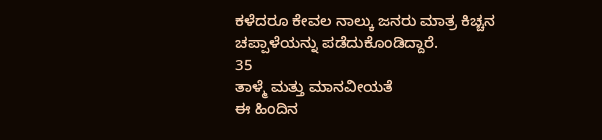ಕಳೆದರೂ ಕೇವಲ ನಾಲ್ಕು ಜನರು ಮಾತ್ರ ಕಿಚ್ಚನ ಚಪ್ಪಾಳೆಯನ್ನು ಪಡೆದುಕೊಂಡಿದ್ದಾರೆ.
35
ತಾಳ್ಮೆ ಮತ್ತು ಮಾನವೀಯತೆ
ಈ ಹಿಂದಿನ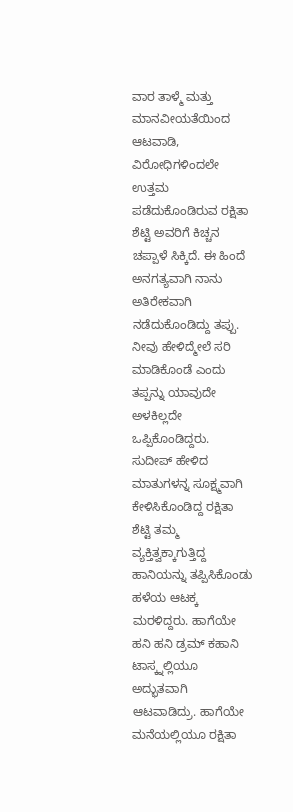ವಾರ ತಾಳ್ಮೆ ಮತ್ತು ಮಾನವೀಯತೆಯಿಂದ ಆಟವಾಡಿ, ವಿರೋಧಿಗಳಿಂದಲೇ ಉತ್ತಮ ಪಡೆದುಕೊಂಡಿರುವ ರಕ್ಷಿತಾ ಶೆಟ್ಟಿ ಅವರಿಗೆ ಕಿಚ್ಚನ ಚಪ್ಪಾಳೆ ಸಿಕ್ಕಿದೆ. ಈ ಹಿಂದೆ ಅನಗತ್ಯವಾಗಿ ನಾನು ಅತಿರೇಕವಾಗಿ ನಡೆದುಕೊಂಡಿದ್ದು ತಪ್ಪು. ನೀವು ಹೇಳಿದ್ಮೇಲೆ ಸರಿ ಮಾಡಿಕೊಂಡೆ ಎಂದು ತಪ್ಪನ್ನು ಯಾವುದೇ ಅಳಕಿಲ್ಲದೇ ಒಪ್ಪಿಕೊಂಡಿದ್ದರು.
ಸುದೀಪ್ ಹೇಳಿದ ಮಾತುಗಳನ್ನ ಸೂಕ್ಷ್ಮವಾಗಿ ಕೇಳಿಸಿಕೊಂಡಿದ್ದ ರಕ್ಷಿತಾ ಶೆಟ್ಟಿ ತಮ್ಮ ವ್ಯಕ್ತಿತ್ವಕ್ಕಾಗುತ್ತಿದ್ದ ಹಾನಿಯನ್ನು ತಪ್ಪಿಸಿಕೊಂಡು ಹಳೆಯ ಆಟಕ್ಕ ಮರಳಿದ್ದರು. ಹಾಗೆಯೇ ಹನಿ ಹನಿ ಡ್ರಮ್ ಕಹಾನಿ ಟಾಸ್ಕ್ನಲ್ಲಿಯೂ ಅದ್ಭುತವಾಗಿ ಆಟವಾಡಿದ್ರು. ಹಾಗೆಯೇ ಮನೆಯಲ್ಲಿಯೂ ರಕ್ಷಿತಾ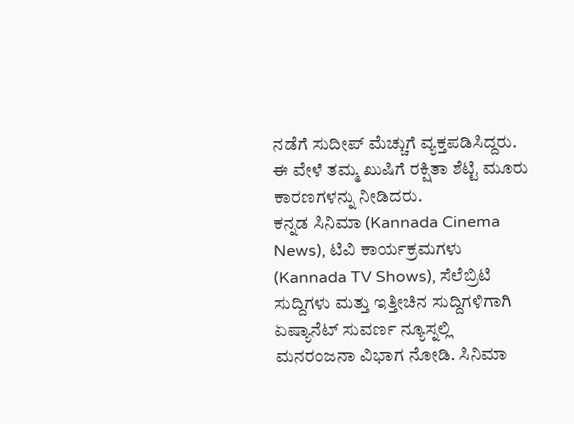ನಡೆಗೆ ಸುದೀಪ್ ಮೆಚ್ಚುಗೆ ವ್ಯಕ್ತಪಡಿಸಿದ್ದರು. ಈ ವೇಳೆ ತಮ್ಮ ಖುಷಿಗೆ ರಕ್ಷಿತಾ ಶೆಟ್ಟಿ ಮೂರು ಕಾರಣಗಳನ್ನು ನೀಡಿದರು.
ಕನ್ನಡ ಸಿನಿಮಾ (Kannada Cinema News), ಟಿವಿ ಕಾರ್ಯಕ್ರಮಗಳು (Kannada TV Shows), ಸೆಲೆಬ್ರಿಟಿ ಸುದ್ದಿಗಳು ಮತ್ತು ಇತ್ತೀಚಿನ ಸುದ್ದಿಗಳಿಗಾಗಿ ಏಷ್ಯಾನೆಟ್ ಸುವರ್ಣ ನ್ಯೂಸ್ನಲ್ಲಿ ಮನರಂಜನಾ ವಿಭಾಗ ನೋಡಿ. ಸಿನಿಮಾ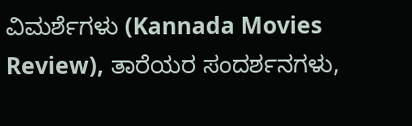ವಿಮರ್ಶೆಗಳು (Kannada Movies Review), ತಾರೆಯರ ಸಂದರ್ಶನಗಳು,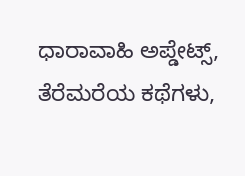ಧಾರಾವಾಹಿ ಅಪ್ಡೇಟ್ಸ್, ತೆರೆಮರೆಯ ಕಥೆಗಳು,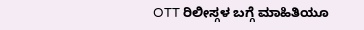OTT ರಿಲೀಸ್ಗಳ ಬಗ್ಗೆ ಮಾಹಿತಿಯೂ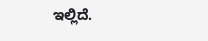ಇಲ್ಲಿದೆ.